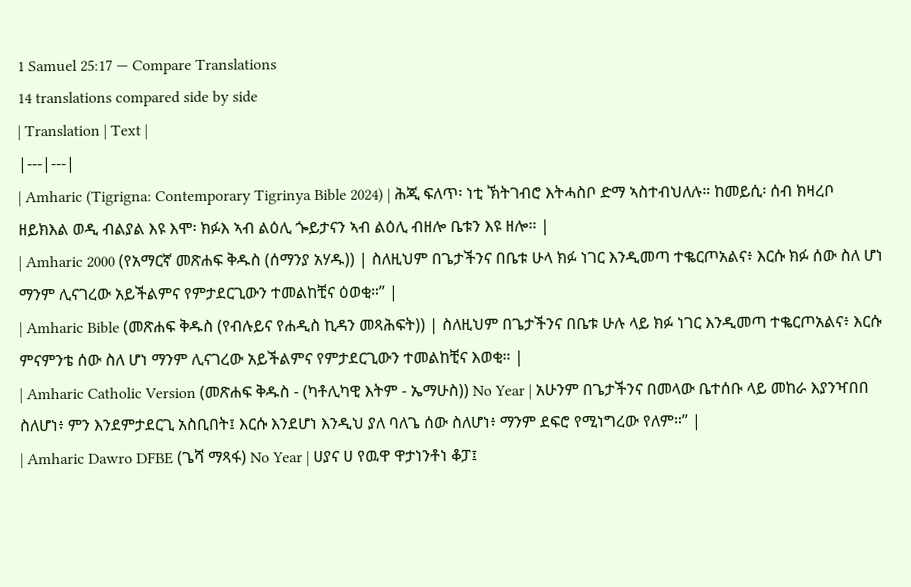1 Samuel 25:17 — Compare Translations
14 translations compared side by side
| Translation | Text |
|---|---|
| Amharic (Tigrigna: Contemporary Tigrinya Bible 2024) | ሕጂ ፍለጥ፡ ነቲ ኽትገብሮ እትሓስቦ ድማ ኣስተብህለሉ። ከመይሲ፡ ሰብ ክዛረቦ ዘይክእል ወዲ ብልያል እዩ እሞ፡ ክፉእ ኣብ ልዕሊ ጐይታናን ኣብ ልዕሊ ብዘሎ ቤቱን እዩ ዘሎ። |
| Amharic 2000 (የአማርኛ መጽሐፍ ቅዱስ (ሰማንያ አሃዱ)) | ስለዚህም በጌታችንና በቤቱ ሁላ ክፉ ነገር እንዲመጣ ተቈርጦአልና፥ እርሱ ክፉ ሰው ስለ ሆነ ማንም ሊናገረው አይችልምና የምታደርጊውን ተመልከቺና ዕወቂ።” |
| Amharic Bible (መጽሐፍ ቅዱስ (የብሉይና የሐዲስ ኪዳን መጻሕፍት)) | ስለዚህም በጌታችንና በቤቱ ሁሉ ላይ ክፉ ነገር እንዲመጣ ተቈርጦአልና፥ እርሱ ምናምንቴ ሰው ስለ ሆነ ማንም ሊናገረው አይችልምና የምታደርጊውን ተመልከቺና እወቂ። |
| Amharic Catholic Version (መጽሐፍ ቅዱስ - (ካቶሊካዊ እትም - ኤማሁስ)) No Year | አሁንም በጌታችንና በመላው ቤተሰቡ ላይ መከራ እያንዣበበ ስለሆነ፥ ምን እንደምታደርጊ አስቢበት፤ እርሱ እንደሆነ እንዲህ ያለ ባለጌ ሰው ስለሆነ፥ ማንም ደፍሮ የሚነግረው የለም።” |
| Amharic Dawro DFBE (ጌሻ ማጻፋ) No Year | ሀያና ሀ የዉዋ ዋታነንቶነ ቆፓ፤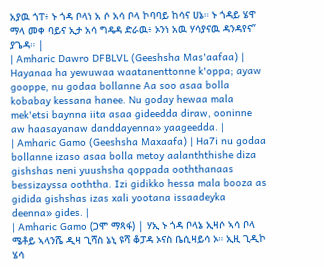አያዉ ጎፐ፥ ኑ ጎዳ ቦላነ አ ሶ አሳ ቦላ ኮባባይ ከሳና ሀኔ። ኑ ጎዳይ ሄዋ ማላ መቀ ባይና ኢታ አሳ ግዴዳ ድራዉ፥ ኦንነ አዉ ሃሳያናዉ ዳንዳየና” ያጌዳ። |
| Amharic Dawro DFBLVL (Geeshsha Mas'aafaa) | Hayanaa ha yewuwaa waatanenttonne k'oppa; ayaw gooppe, nu godaa bollanne Aa soo asaa bolla kobabay kessana hanee. Nu goday hewaa mala mek'etsi baynna iita asaa gideedda diraw, ooninne aw haasayanaw danddayenna» yaageedda. |
| Amharic Gamo (Geeshsha Maxaafa) | Ha7i nu godaa bollanne izaso asaa bolla metoy aalanththishe diza gishshas neni yuushsha qoppada ooththanaas bessizayssa ooththa. Izi gidikko hessa mala booza as gidida gishshas izas xali yootana issaadeyka deenna» gides. |
| Amharic Gamo (ጋሞ ማጻፋ) | ሃኢ ኑ ጎዳ ቦላኔ ኢዛሶ ኣሳ ቦላ ሜቶይ ኣላንሼ ዲዛ ጊሻስ ኔኒ ዩሻ ቆፓዳ ኦናስ ቤሲዛይሳ ኦ። ኢዚ ጊዲኮ ሄሳ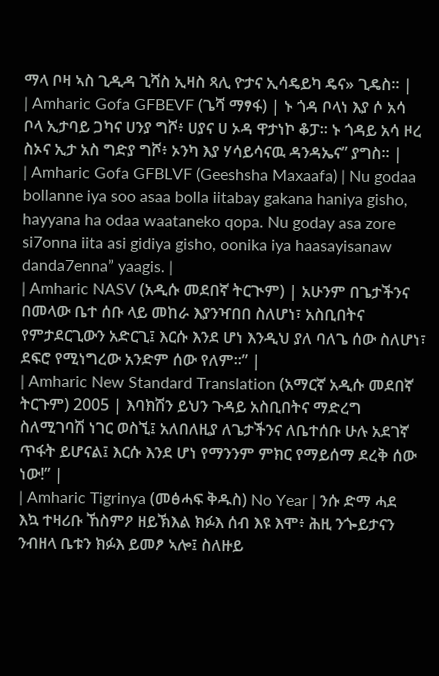ማላ ቦዛ ኣስ ጊዲዳ ጊሻስ ኢዛስ ጻሊ ዮታና ኢሳዴይካ ዴና» ጊዴስ። |
| Amharic Gofa GFBEVF (ጌሻ ማፃፋ) | ኑ ጎዳ ቦላነ እያ ሶ አሳ ቦላ ኢታባይ ጋካና ሀንያ ግሾ፥ ሀያና ሀ ኦዳ ዋታነኮ ቆፓ። ኑ ጎዳይ አሳ ዞረ ስኦና ኢታ አስ ግድያ ግሾ፥ ኦንካ እያ ሃሳይሳናዉ ዳንዳኤና” ያግስ። |
| Amharic Gofa GFBLVF (Geeshsha Maxaafa) | Nu godaa bollanne iya soo asaa bolla iitabay gakana haniya gisho, hayyana ha odaa waataneko qopa. Nu goday asa zore si7onna iita asi gidiya gisho, oonika iya haasayisanaw danda7enna” yaagis. |
| Amharic NASV (አዲሱ መደበኛ ትርጒም) | አሁንም በጌታችንና በመላው ቤተ ሰቡ ላይ መከራ እያንዣበበ ስለሆነ፣ አስቢበትና የምታደርጊውን አድርጊ፤ እርሱ እንደ ሆነ እንዲህ ያለ ባለጌ ሰው ስለሆነ፣ ደፍሮ የሚነግረው አንድም ሰው የለም።” |
| Amharic New Standard Translation (አማርኛ አዲሱ መደበኛ ትርጉም) 2005 | እባክሽን ይህን ጉዳይ አስቢበትና ማድረግ ስለሚገባሽ ነገር ወስኚ፤ አለበለዚያ ለጌታችንና ለቤተሰቡ ሁሉ አደገኛ ጥፋት ይሆናል፤ እርሱ እንደ ሆነ የማንንም ምክር የማይሰማ ደረቅ ሰው ነው!” |
| Amharic Tigrinya (መፅሓፍ ቅዱስ) No Year | ንሱ ድማ ሓደ እኳ ተዛሪቡ ኸስምዖ ዘይኽእል ክፉእ ሰብ እዩ እሞ፥ ሕዚ ንጐይታናን ንብዘላ ቤቱን ክፉእ ይመፆ ኣሎ፤ ስለዙይ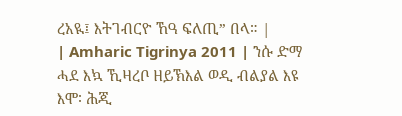ረአዪ፤ እትገብርዮ ኸዓ ፍለጢ” በላ። |
| Amharic Tigrinya 2011 | ንሱ ድማ ሓደ እኳ ኺዛረቦ ዘይኽእል ወዲ ብልያል እዩ እሞ፡ ሕጂ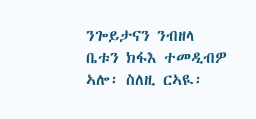ንጐይታናን ንብዘላ ቤቱን ክፋእ ተመዲብዎ ኣሎ፡ ስለዚ ርኣዪ፡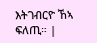እትገብርዮ ኸኣ ፍለጢ። |